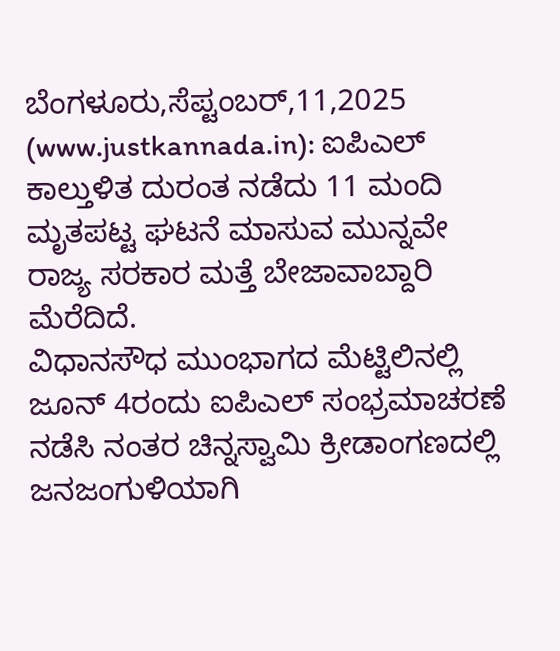ಬೆಂಗಳೂರು,ಸೆಪ್ಟಂಬರ್,11,2025 (www.justkannada.in): ಐಪಿಎಲ್ ಕಾಲ್ತುಳಿತ ದುರಂತ ನಡೆದು 11 ಮಂದಿ ಮೃತಪಟ್ಟ ಘಟನೆ ಮಾಸುವ ಮುನ್ನವೇ ರಾಜ್ಯ ಸರಕಾರ ಮತ್ತೆ ಬೇಜಾವಾಬ್ದಾರಿ ಮೆರೆದಿದೆ.
ವಿಧಾನಸೌಧ ಮುಂಭಾಗದ ಮೆಟ್ಟಿಲಿನಲ್ಲಿ ಜೂನ್ 4ರಂದು ಐಪಿಎಲ್ ಸಂಭ್ರಮಾಚರಣೆ ನಡೆಸಿ ನಂತರ ಚಿನ್ನಸ್ವಾಮಿ ಕ್ರೀಡಾಂಗಣದಲ್ಲಿ ಜನಜಂಗುಳಿಯಾಗಿ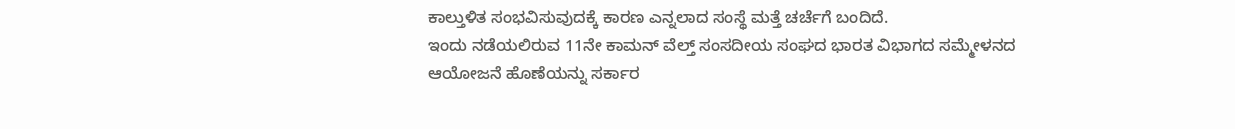ಕಾಲ್ತುಳಿತ ಸಂಭವಿಸುವುದಕ್ಕೆ ಕಾರಣ ಎನ್ನಲಾದ ಸಂಸ್ಥೆ ಮತ್ತೆ ಚರ್ಚೆಗೆ ಬಂದಿದೆ.
ಇಂದು ನಡೆಯಲಿರುವ 11ನೇ ಕಾಮನ್ ವೆಲ್ತ್ ಸಂಸದೀಯ ಸಂಘದ ಭಾರತ ವಿಭಾಗದ ಸಮ್ಮೇಳನದ ಆಯೋಜನೆ ಹೊಣೆಯನ್ನು ಸರ್ಕಾರ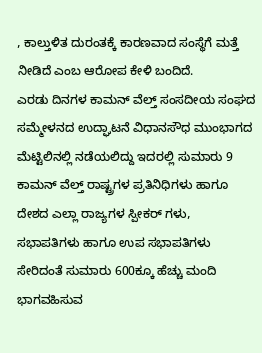, ಕಾಲ್ತುಳಿತ ದುರಂತಕ್ಕೆ ಕಾರಣವಾದ ಸಂಸ್ಥೆಗೆ ಮತ್ತೆ ನೀಡಿದೆ ಎಂಬ ಆರೋಪ ಕೇಳಿ ಬಂದಿದೆ.
ಎರಡು ದಿನಗಳ ಕಾಮನ್ ವೆಲ್ತ್ ಸಂಸದೀಯ ಸಂಘದ ಸಮ್ಮೇಳನದ ಉದ್ಘಾಟನೆ ವಿಧಾನಸೌಧ ಮುಂಭಾಗದ ಮೆಟ್ಟಿಲಿನಲ್ಲಿ ನಡೆಯಲಿದ್ದು ಇದರಲ್ಲಿ ಸುಮಾರು 9 ಕಾಮನ್ ವೆಲ್ತ್ ರಾಷ್ಟ್ರಗಳ ಪ್ರತಿನಿಧಿಗಳು ಹಾಗೂ ದೇಶದ ಎಲ್ಲಾ ರಾಜ್ಯಗಳ ಸ್ಪೀಕರ್ ಗಳು, ಸಭಾಪತಿಗಳು ಹಾಗೂ ಉಪ ಸಭಾಪತಿಗಳು ಸೇರಿದಂತೆ ಸುಮಾರು 600ಕ್ಕೂ ಹೆಚ್ಚು ಮಂದಿ ಭಾಗವಹಿಸುವ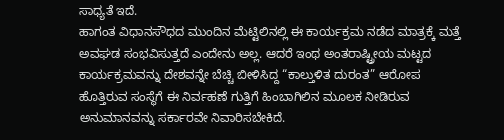ಸಾಧ್ಯತೆ ಇದೆ.
ಹಾಗಂತ ವಿಧಾನಸೌಧದ ಮುಂದಿನ ಮೆಟ್ಟಿಲಿನಲ್ಲಿ ಈ ಕಾರ್ಯಕ್ರಮ ನಡೆದ ಮಾತ್ರಕ್ಕೆ ಮತ್ತೆ ಅವಘಡ ಸಂಭವಿಸುತ್ತದೆ ಎಂದೇನು ಅಲ್ಲ. ಆದರೆ ಇಂಥ ಅಂತರಾಷ್ಟ್ರೀಯ ಮಟ್ಟದ ಕಾರ್ಯಕ್ರಮವನ್ನು ದೇಶವನ್ನೇ ಬೆಚ್ಚಿ ಬೀಳಿಸಿದ್ದ “ಕಾಲ್ತುಳಿತ ದುರಂತ” ಆರೋಪ ಹೊತ್ತಿರುವ ಸಂಸ್ಥೆಗೆ ಈ ನಿರ್ವಹಣೆ ಗುತ್ತಿಗೆ ಹಿಂಬಾಗಿಲಿನ ಮೂಲಕ ನೀಡಿರುವ ಅನುಮಾನವನ್ನು ಸರ್ಕಾರವೇ ನಿವಾರಿಸಬೇಕಿದೆ.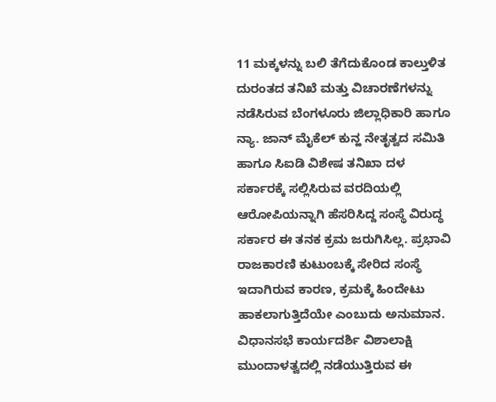11 ಮಕ್ಕಳನ್ನು ಬಲಿ ತೆಗೆದುಕೊಂಡ ಕಾಲ್ತುಳಿತ ದುರಂತದ ತನಿಖೆ ಮತ್ತು ವಿಚಾರಣೆಗಳನ್ನು ನಡೆಸಿರುವ ಬೆಂಗಳೂರು ಜಿಲ್ಲಾಧಿಕಾರಿ ಹಾಗೂ ನ್ಯಾ. ಜಾನ್ ಮೈಕೆಲ್ ಕುನ್ಹ ನೇತೃತ್ವದ ಸಮಿತಿ ಹಾಗೂ ಸಿಐಡಿ ವಿಶೇಷ ತನಿಖಾ ದಳ ಸರ್ಕಾರಕ್ಕೆ ಸಲ್ಲಿಸಿರುವ ವರದಿಯಲ್ಲಿ ಆರೋಪಿಯನ್ನಾಗಿ ಹೆಸರಿಸಿದ್ದ ಸಂಸ್ಥೆ ವಿರುದ್ಧ ಸರ್ಕಾರ ಈ ತನಕ ಕ್ರಮ ಜರುಗಿಸಿಲ್ಲ. ಪ್ರಭಾವಿ ರಾಜಕಾರಣಿ ಕುಟುಂಬಕ್ಕೆ ಸೇರಿದ ಸಂಸ್ಥೆ ಇದಾಗಿರುವ ಕಾರಣ, ಕ್ರಮಕ್ಕೆ ಹಿಂದೇಟು ಹಾಕಲಾಗುತ್ತಿದೆಯೇ ಎಂಬುದು ಅನುಮಾನ.
ವಿಧಾನಸಭೆ ಕಾರ್ಯದರ್ಶಿ ವಿಶಾಲಾಕ್ಷಿ ಮುಂದಾಳತ್ವದಲ್ಲಿ ನಡೆಯುತ್ತಿರುವ ಈ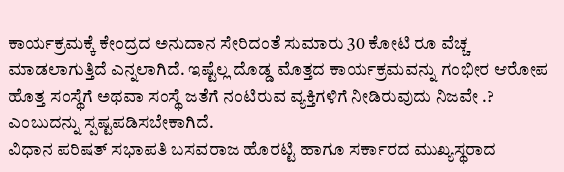ಕಾರ್ಯಕ್ರಮಕ್ಕೆ ಕೇಂದ್ರದ ಅನುದಾನ ಸೇರಿದಂತೆ ಸುಮಾರು 30 ಕೋಟಿ ರೂ ವೆಚ್ಚ ಮಾಡಲಾಗುತ್ತಿದೆ ಎನ್ನಲಾಗಿದೆ. ಇಷ್ಟೆಲ್ಲ ದೊಡ್ಡ ಮೊತ್ತದ ಕಾರ್ಯಕ್ರಮವನ್ನು ಗಂಭೀರ ಆರೋಪ ಹೊತ್ತ ಸಂಸ್ಥೆಗೆ ಅಥವಾ ಸಂಸ್ಥೆ ಜತೆಗೆ ನಂಟಿರುವ ವ್ಯಕ್ತಿಗಳಿಗೆ ನೀಡಿರುವುದು ನಿಜವೇ .? ಎಂಬುದನ್ನು ಸ್ಪಷ್ಟಪಡಿಸಬೇಕಾಗಿದೆ.
ವಿಧಾನ ಪರಿಷತ್ ಸಭಾಪತಿ ಬಸವರಾಜ ಹೊರಟ್ಟಿ ಹಾಗೂ ಸರ್ಕಾರದ ಮುಖ್ಯಸ್ಥರಾದ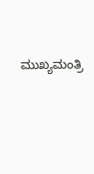ಮುಖ್ಯಮಂತ್ರಿ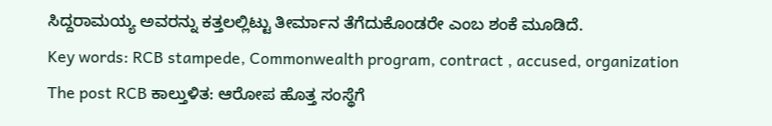ಸಿದ್ದರಾಮಯ್ಯ ಅವರನ್ನು ಕತ್ತಲಲ್ಲಿಟ್ಟು ತೀರ್ಮಾನ ತೆಗೆದುಕೊಂಡರೇ ಎಂಬ ಶಂಕೆ ಮೂಡಿದೆ.
Key words: RCB stampede, Commonwealth program, contract , accused, organization
The post RCB ಕಾಲ್ತುಳಿತ: ಆರೋಪ ಹೊತ್ತ ಸಂಸ್ಥೆಗೆ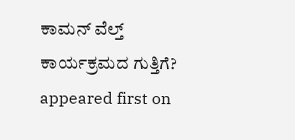ಕಾಮನ್ ವೆಲ್ತ್ ಕಾರ್ಯಕ್ರಮದ ಗುತ್ತಿಗೆ? appeared first on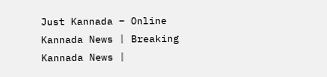Just Kannada – Online Kannada News | Breaking Kannada News |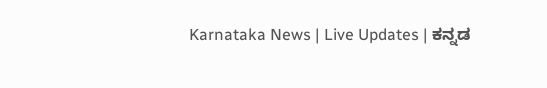Karnataka News | Live Updates | ಕನ್ನಡ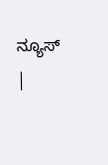ನ್ಯೂಸ್ |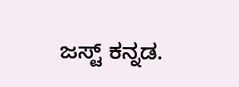ಜಸ್ಟ್ ಕನ್ನಡ.